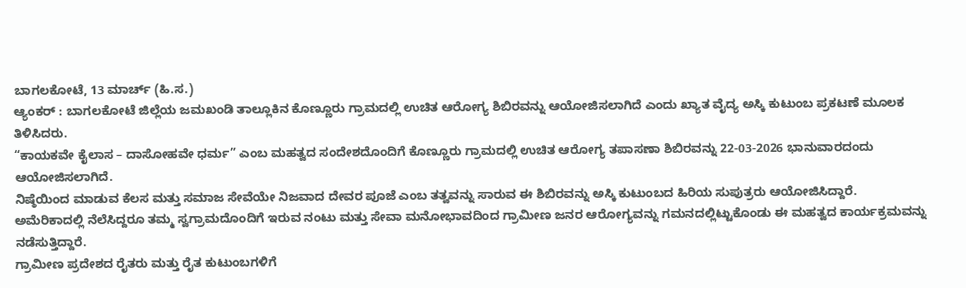ಬಾಗಲಕೋಟೆ, 13 ಮಾರ್ಚ್ (ಹಿ.ಸ.)
ಆ್ಯಂಕರ್ : ಬಾಗಲಕೋಟೆ ಜಿಲ್ಲೆಯ ಜಮಖಂಡಿ ತಾಲ್ಲೂಕಿನ ಕೊಣ್ಣೂರು ಗ್ರಾಮದಲ್ಲಿ ಉಚಿತ ಆರೋಗ್ಯ ಶಿಬಿರವನ್ನು ಆಯೋಜಿಸಲಾಗಿದೆ ಎಂದು ಖ್ಯಾತ ವೈದ್ಯ ಅಸ್ಕಿ ಕುಟುಂಬ ಪ್ರಕಟಣೆ ಮೂಲಕ ತಿಳಿಸಿದರು.
“ಕಾಯಕವೇ ಕೈಲಾಸ – ದಾಸೋಹವೇ ಧರ್ಮ” ಎಂಬ ಮಹತ್ವದ ಸಂದೇಶದೊಂದಿಗೆ ಕೊಣ್ಣೂರು ಗ್ರಾಮದಲ್ಲಿ ಉಚಿತ ಆರೋಗ್ಯ ತಪಾಸಣಾ ಶಿಬಿರವನ್ನು 22-03-2026 ಭಾನುವಾರದಂದು ಆಯೋಜಿಸಲಾಗಿದೆ.
ನಿಷ್ಠೆಯಿಂದ ಮಾಡುವ ಕೆಲಸ ಮತ್ತು ಸಮಾಜ ಸೇವೆಯೇ ನಿಜವಾದ ದೇವರ ಪೂಜೆ ಎಂಬ ತತ್ವವನ್ನು ಸಾರುವ ಈ ಶಿಬಿರವನ್ನು ಅಸ್ಕಿ ಕುಟುಂಬದ ಹಿರಿಯ ಸುಪುತ್ರರು ಆಯೋಜಿಸಿದ್ದಾರೆ.
ಅಮೆರಿಕಾದಲ್ಲಿ ನೆಲೆಸಿದ್ದರೂ ತಮ್ಮ ಸ್ವಗ್ರಾಮದೊಂದಿಗೆ ಇರುವ ನಂಟು ಮತ್ತು ಸೇವಾ ಮನೋಭಾವದಿಂದ ಗ್ರಾಮೀಣ ಜನರ ಆರೋಗ್ಯವನ್ನು ಗಮನದಲ್ಲಿಟ್ಟುಕೊಂಡು ಈ ಮಹತ್ವದ ಕಾರ್ಯಕ್ರಮವನ್ನು ನಡೆಸುತ್ತಿದ್ದಾರೆ.
ಗ್ರಾಮೀಣ ಪ್ರದೇಶದ ರೈತರು ಮತ್ತು ರೈತ ಕುಟುಂಬಗಳಿಗೆ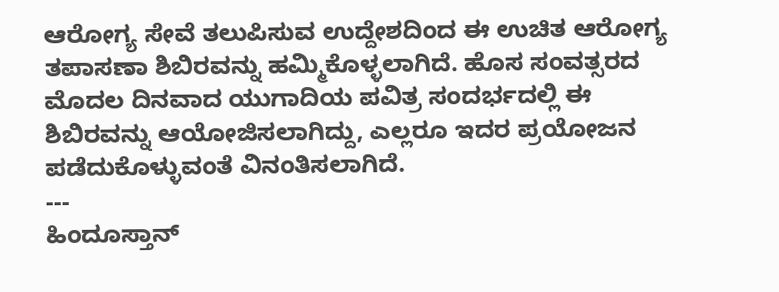ಆರೋಗ್ಯ ಸೇವೆ ತಲುಪಿಸುವ ಉದ್ದೇಶದಿಂದ ಈ ಉಚಿತ ಆರೋಗ್ಯ ತಪಾಸಣಾ ಶಿಬಿರವನ್ನು ಹಮ್ಮಿಕೊಳ್ಳಲಾಗಿದೆ. ಹೊಸ ಸಂವತ್ಸರದ ಮೊದಲ ದಿನವಾದ ಯುಗಾದಿಯ ಪವಿತ್ರ ಸಂದರ್ಭದಲ್ಲಿ ಈ ಶಿಬಿರವನ್ನು ಆಯೋಜಿಸಲಾಗಿದ್ದು, ಎಲ್ಲರೂ ಇದರ ಪ್ರಯೋಜನ ಪಡೆದುಕೊಳ್ಳುವಂತೆ ವಿನಂತಿಸಲಾಗಿದೆ.
---
ಹಿಂದೂಸ್ತಾನ್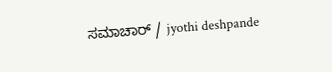ಸಮಾಚಾರ್ / jyothi deshpande